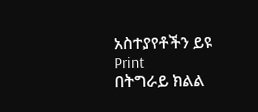አስተያየቶችን ይዩ
Print
በትግራይ ክልል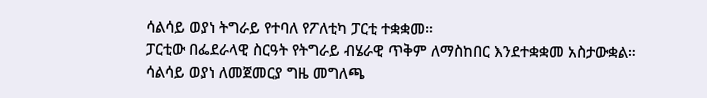ሳልሳይ ወያነ ትግራይ የተባለ የፖለቲካ ፓርቲ ተቋቋመ።
ፓርቲው በፌደራላዊ ስርዓት የትግራይ ብሄራዊ ጥቅም ለማስከበር እንደተቋቋመ አስታውቋል።
ሳልሳይ ወያነ ለመጀመርያ ግዜ መግለጫ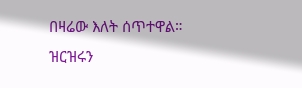በዛሬው እለት ሰጥተዋል።
ዝርዝሩን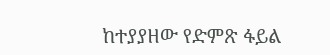ከተያያዘው የድምጽ ፋይል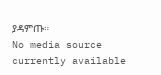ያዳምጡ።
No media source currently available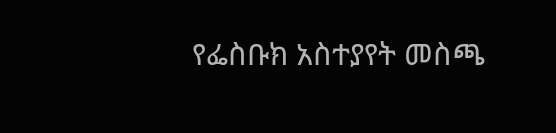የፌስቡክ አስተያየት መስጫ